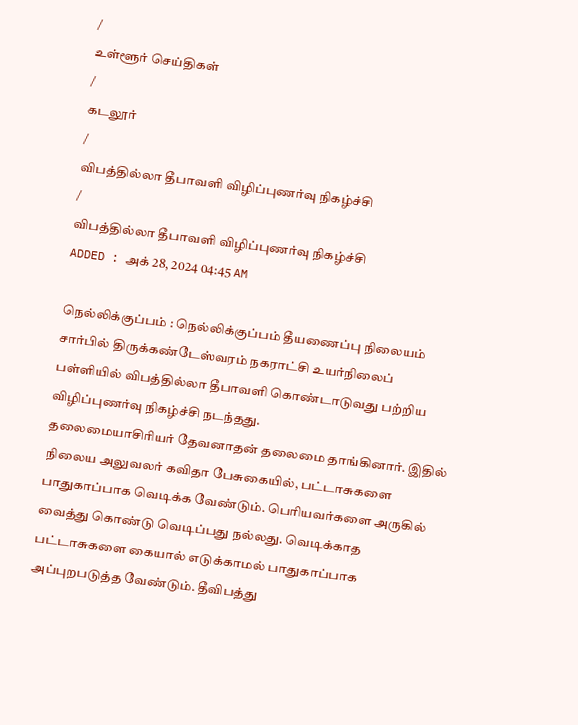/
உள்ளூர் செய்திகள்
/
கடலூர்
/
விபத்தில்லா தீபாவளி விழிப்புணர்வு நிகழ்ச்சி
/
விபத்தில்லா தீபாவளி விழிப்புணர்வு நிகழ்ச்சி
ADDED : அக் 28, 2024 04:45 AM

நெல்லிக்குப்பம் : நெல்லிக்குப்பம் தீயணைப்பு நிலையம் சார்பில் திருக்கண்டேஸ்வரம் நகராட்சி உயர்நிலைப் பள்ளியில் விபத்தில்லா தீபாவளி கொண்டாடுவது பற்றிய விழிப்புணர்வு நிகழ்ச்சி நடந்தது.
தலைமையாசிரியர் தேவனாதன் தலைமை தாங்கினார். இதில் நிலைய அலுவலர் கவிதா பேசுகையில், பட்டாசுகளை பாதுகாப்பாக வெடிக்க வேண்டும். பெரியவர்களை அருகில் வைத்து கொண்டு வெடிப்பது நல்லது. வெடிக்காத பட்டாசுகளை கையால் எடுக்காமல் பாதுகாப்பாக அப்புறபடுத்த வேண்டும். தீவிபத்து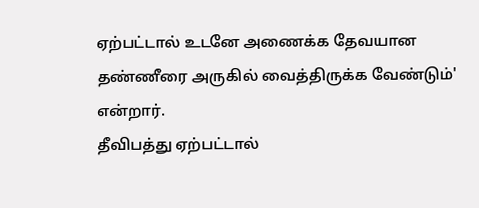ஏற்பட்டால் உடனே அணைக்க தேவயான தண்ணீரை அருகில் வைத்திருக்க வேண்டும்' என்றார்.
தீவிபத்து ஏற்பட்டால்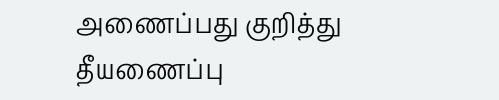அணைப்பது குறித்து தீயணைப்பு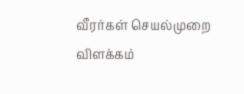வீரர்கள் செயல்முறை விளக்கம்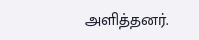அளித்தனர்.